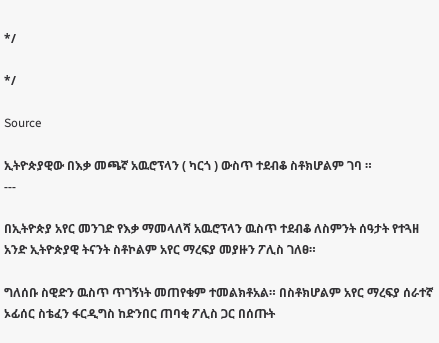*/

*/

Source

ኢትዮጵያዊው በእቃ መጫኛ አዉሮፕላን ( ካርጎ ) ውስጥ ተደብቆ ስቶክሆልም ገባ ።
---

በኢትዮጵያ አየር መንገድ የእቃ ማመላለሻ አዉሮፕላን ዉስጥ ተደብቆ ለስምንት ሰዓታት የተጓዘ አንድ ኢትዮጵያዊ ትናንት ስቶኮልም አየር ማረፍያ መያዙን ፖሊስ ገለፀ።

ግለሰቡ ስዊድን ዉስጥ ጥገኝነት መጠየቁም ተመልክቶአል። በስቶክሆልም አየር ማረፍያ ሰራተኛ ኦፊሰር ስቴፈን ፋርዲግስ ከድንበር ጠባቂ ፖሊስ ጋር በሰጡት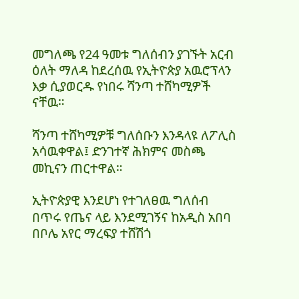መግለጫ የ24 ዓመቱ ግለሰብን ያገኙት አርብ ዕለት ማለዳ ከደረሰዉ የኢትዮጵያ አዉሮፕላን እቃ ሲያወርዱ የነበሩ ሻንጣ ተሸካሚዎች ናቸዉ።

ሻንጣ ተሸካሚዎቹ ግለሰቡን እንዳላዩ ለፖሊስ አሳዉቀዋል፤ ድንገተኛ ሕክምና መስጫ መኪናን ጠርተዋል።

ኢትዮጵያዊ እንደሆነ የተገለፀዉ ግለሰብ በጥሩ የጤና ላይ እንደሚገኝና ከአዲስ አበባ በቦሌ አየር ማረፍያ ተሸሽጎ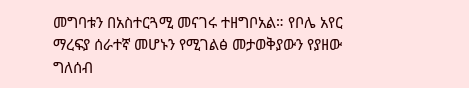መግባቱን በአስተርጓሚ መናገሩ ተዘግቦአል። የቦሌ አየር ማረፍያ ሰራተኛ መሆኑን የሚገልፅ መታወቅያውን የያዘው ግለሰብ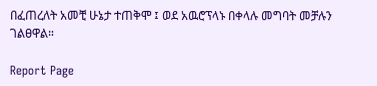በፈጠረለት አመቺ ሁኔታ ተጠቅሞ ፤ ወደ አዉሮፕላኑ በቀላሉ መግባት መቻሉን ገልፀዋል።

Report Page